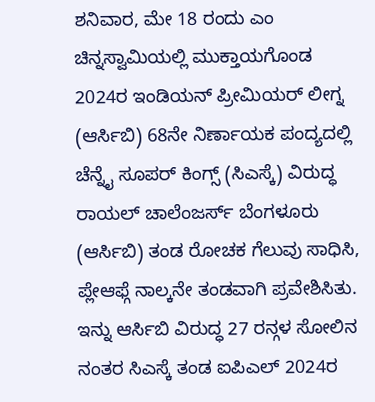ಶನಿವಾರ, ಮೇ 18 ರಂದು ಎಂ ಚಿನ್ನಸ್ವಾಮಿಯಲ್ಲಿ ಮುಕ್ತಾಯಗೊಂಡ 2024ರ ಇಂಡಿಯನ್ ಪ್ರೀಮಿಯರ್ ಲೀಗ್ನ (ಆರ್ಸಿಬಿ) 68ನೇ ನಿರ್ಣಾಯಕ ಪಂದ್ಯದಲ್ಲಿ ಚೆನ್ನೈ ಸೂಪರ್ ಕಿಂಗ್ಸ್ (ಸಿಎಸ್ಕೆ) ವಿರುದ್ಧ ರಾಯಲ್ ಚಾಲೆಂಜರ್ಸ್ ಬೆಂಗಳೂರು (ಆರ್ಸಿಬಿ) ತಂಡ ರೋಚಕ ಗೆಲುವು ಸಾಧಿಸಿ, ಪ್ಲೇಆಫ್ಗೆ ನಾಲ್ಕನೇ ತಂಡವಾಗಿ ಪ್ರವೇಶಿಸಿತು.
ಇನ್ನು ಆರ್ಸಿಬಿ ವಿರುದ್ಧ 27 ರನ್ಗಳ ಸೋಲಿನ ನಂತರ ಸಿಎಸ್ಕೆ ತಂಡ ಐಪಿಎಲ್ 2024ರ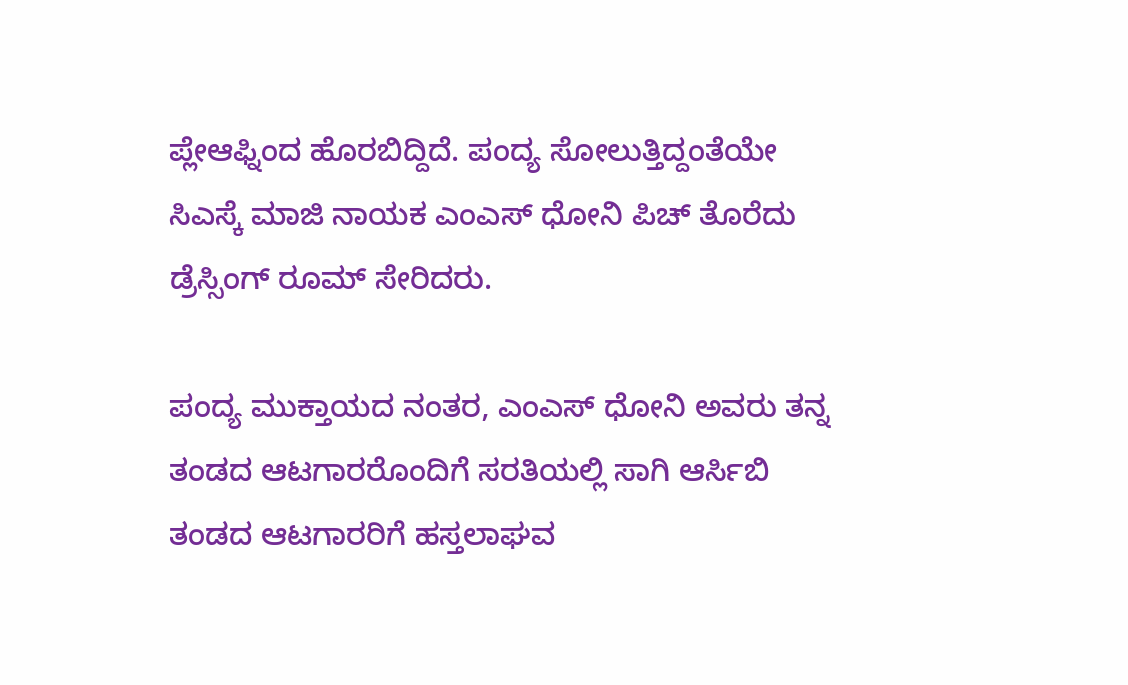ಪ್ಲೇಆಫ್ನಿಂದ ಹೊರಬಿದ್ದಿದೆ. ಪಂದ್ಯ ಸೋಲುತ್ತಿದ್ದಂತೆಯೇ ಸಿಎಸ್ಕೆ ಮಾಜಿ ನಾಯಕ ಎಂಎಸ್ ಧೋನಿ ಪಿಚ್ ತೊರೆದು ಡ್ರೆಸ್ಸಿಂಗ್ ರೂಮ್ ಸೇರಿದರು.

ಪಂದ್ಯ ಮುಕ್ತಾಯದ ನಂತರ, ಎಂಎಸ್ ಧೋನಿ ಅವರು ತನ್ನ ತಂಡದ ಆಟಗಾರರೊಂದಿಗೆ ಸರತಿಯಲ್ಲಿ ಸಾಗಿ ಆರ್ಸಿಬಿ ತಂಡದ ಆಟಗಾರರಿಗೆ ಹಸ್ತಲಾಘವ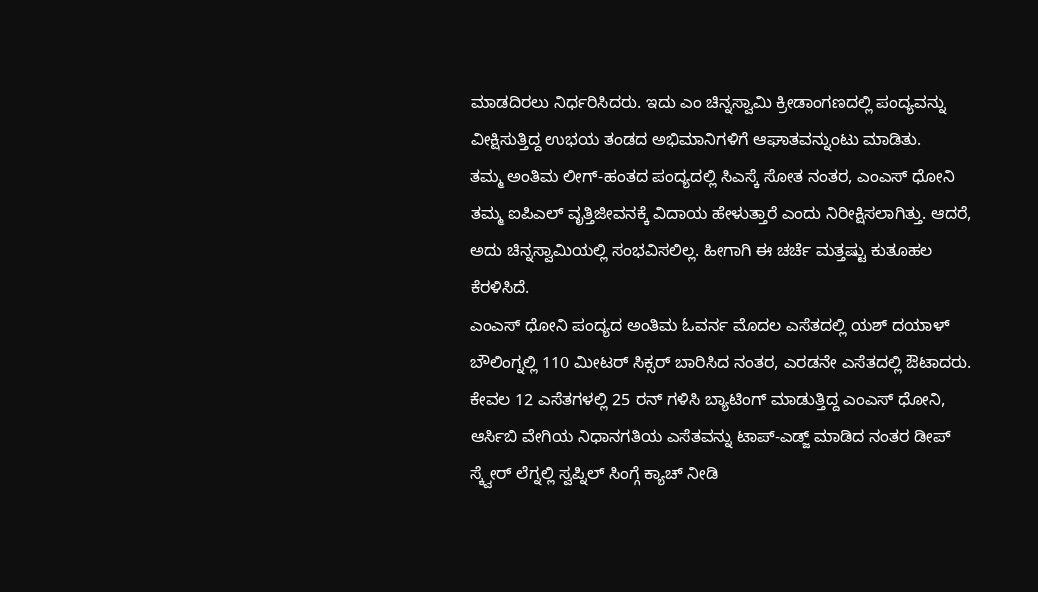ಮಾಡದಿರಲು ನಿರ್ಧರಿಸಿದರು. ಇದು ಎಂ ಚಿನ್ನಸ್ವಾಮಿ ಕ್ರೀಡಾಂಗಣದಲ್ಲಿ ಪಂದ್ಯವನ್ನು ವೀಕ್ಷಿಸುತ್ತಿದ್ದ ಉಭಯ ತಂಡದ ಅಭಿಮಾನಿಗಳಿಗೆ ಆಘಾತವನ್ನುಂಟು ಮಾಡಿತು.
ತಮ್ಮ ಅಂತಿಮ ಲೀಗ್-ಹಂತದ ಪಂದ್ಯದಲ್ಲಿ ಸಿಎಸ್ಕೆ ಸೋತ ನಂತರ, ಎಂಎಸ್ ಧೋನಿ ತಮ್ಮ ಐಪಿಎಲ್ ವೃತ್ತಿಜೀವನಕ್ಕೆ ವಿದಾಯ ಹೇಳುತ್ತಾರೆ ಎಂದು ನಿರೀಕ್ಷಿಸಲಾಗಿತ್ತು. ಆದರೆ, ಅದು ಚಿನ್ನಸ್ವಾಮಿಯಲ್ಲಿ ಸಂಭವಿಸಲಿಲ್ಲ. ಹೀಗಾಗಿ ಈ ಚರ್ಚೆ ಮತ್ತಷ್ಟು ಕುತೂಹಲ ಕೆರಳಿಸಿದೆ.
ಎಂಎಸ್ ಧೋನಿ ಪಂದ್ಯದ ಅಂತಿಮ ಓವರ್ನ ಮೊದಲ ಎಸೆತದಲ್ಲಿ ಯಶ್ ದಯಾಳ್ ಬೌಲಿಂಗ್ನಲ್ಲಿ 110 ಮೀಟರ್ ಸಿಕ್ಸರ್ ಬಾರಿಸಿದ ನಂತರ, ಎರಡನೇ ಎಸೆತದಲ್ಲಿ ಔಟಾದರು.
ಕೇವಲ 12 ಎಸೆತಗಳಲ್ಲಿ 25 ರನ್ ಗಳಿಸಿ ಬ್ಯಾಟಿಂಗ್ ಮಾಡುತ್ತಿದ್ದ ಎಂಎಸ್ ಧೋನಿ, ಆರ್ಸಿಬಿ ವೇಗಿಯ ನಿಧಾನಗತಿಯ ಎಸೆತವನ್ನು ಟಾಪ್-ಎಡ್ಜ್ ಮಾಡಿದ ನಂತರ ಡೀಪ್ ಸ್ಕ್ವೇರ್ ಲೆಗ್ನಲ್ಲಿ ಸ್ವಪ್ನಿಲ್ ಸಿಂಗ್ಗೆ ಕ್ಯಾಚ್ ನೀಡಿ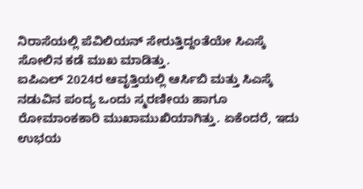ನಿರಾಸೆಯಲ್ಲಿ ಪೆವಿಲಿಯನ್ ಸೇರುತ್ತಿದ್ದಂತೆಯೇ ಸಿಎಸ್ಕೆ ಸೋಲಿನ ಕಡೆ ಮುಖ ಮಾಡಿತ್ತು.
ಐಪಿಎಲ್ 2024ರ ಆವೃತ್ತಿಯಲ್ಲಿ ಆರ್ಸಿಬಿ ಮತ್ತು ಸಿಎಸ್ಕೆ ನಡುವಿನ ಪಂದ್ಯ ಒಂದು ಸ್ಮರಣೀಯ ಹಾಗೂ ರೋಮಾಂಕಕಾರಿ ಮುಖಾಮುಖಿಯಾಗಿತ್ತು. ಏಕೆಂದರೆ, ಇದು ಉಭಯ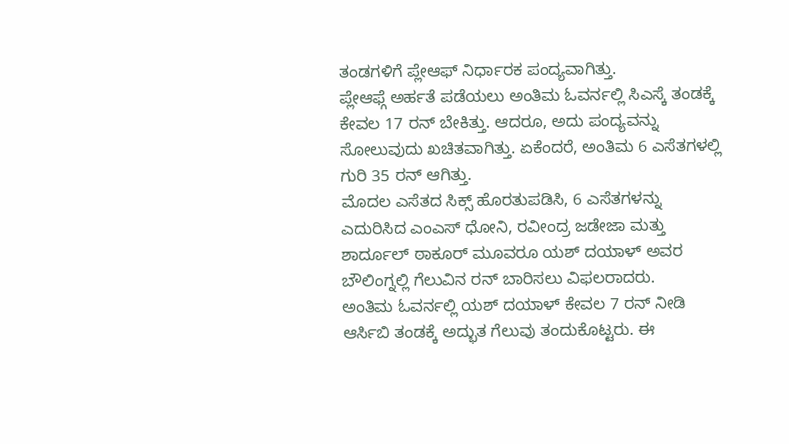ತಂಡಗಳಿಗೆ ಪ್ಲೇಆಫ್ ನಿರ್ಧಾರಕ ಪಂದ್ಯವಾಗಿತ್ತು.
ಪ್ಲೇಆಫ್ಗೆ ಅರ್ಹತೆ ಪಡೆಯಲು ಅಂತಿಮ ಓವರ್ನಲ್ಲಿ ಸಿಎಸ್ಕೆ ತಂಡಕ್ಕೆ ಕೇವಲ 17 ರನ್ ಬೇಕಿತ್ತು. ಆದರೂ, ಅದು ಪಂದ್ಯವನ್ನು ಸೋಲುವುದು ಖಚಿತವಾಗಿತ್ತು. ಏಕೆಂದರೆ, ಅಂತಿಮ 6 ಎಸೆತಗಳಲ್ಲಿ ಗುರಿ 35 ರನ್ ಆಗಿತ್ತು.
ಮೊದಲ ಎಸೆತದ ಸಿಕ್ಸ್ ಹೊರತುಪಡಿಸಿ, 6 ಎಸೆತಗಳನ್ನು ಎದುರಿಸಿದ ಎಂಎಸ್ ಧೋನಿ, ರವೀಂದ್ರ ಜಡೇಜಾ ಮತ್ತು ಶಾರ್ದೂಲ್ ಠಾಕೂರ್ ಮೂವರೂ ಯಶ್ ದಯಾಳ್ ಅವರ ಬೌಲಿಂಗ್ನಲ್ಲಿ ಗೆಲುವಿನ ರನ್ ಬಾರಿಸಲು ವಿಫಲರಾದರು.
ಅಂತಿಮ ಓವರ್ನಲ್ಲಿ ಯಶ್ ದಯಾಳ್ ಕೇವಲ 7 ರನ್ ನೀಡಿ ಆರ್ಸಿಬಿ ತಂಡಕ್ಕೆ ಅದ್ಭುತ ಗೆಲುವು ತಂದುಕೊಟ್ಟರು. ಈ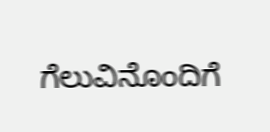ಗೆಲುವಿನೊಂದಿಗೆ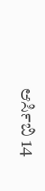ಆರ್ಸಿಬಿ 14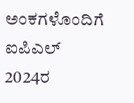ಅಂಕಗಳೊಂದಿಗೆ ಐಪಿಎಲ್ 2024ರ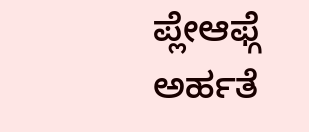ಪ್ಲೇಆಫ್ಗೆ ಅರ್ಹತೆ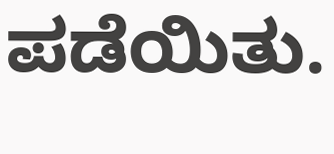ಪಡೆಯಿತು.